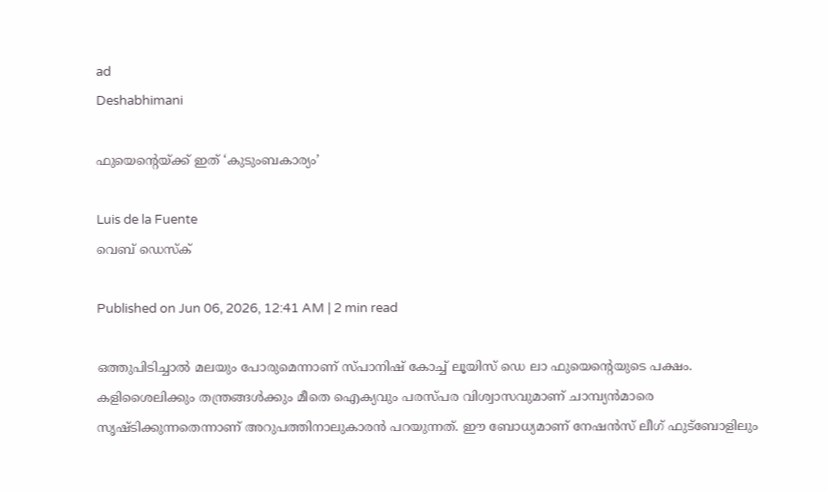ad
Deshabhimani

ഫുയെന്റെയ്‍ക്ക് ഇത്‌ ‘കുടുംബകാര്യം’

Luis de la Fuente
വെബ് ഡെസ്ക്

Published on Jun 06, 2026, 12:41 AM | 2 min read

ഒത്തുപിടിച്ചാൽ മലയും പോരുമെന്നാണ്‌ സ്‌പാനിഷ്‌ കോച്ച്‌ ലൂയിസ്‌ ഡെ ലാ ഫുയെന്റെയുടെ പക്ഷം. കളിശൈലിക്കും തന്ത്രങ്ങൾക്കും മീതെ ഐക്യവും പരസ്‌പര വിശ്വാസവുമാണ്‌ ചാമ്പ്യൻമാരെ സൃഷ്ടിക്കുന്നതെന്നാണ്‌ അറുപത്തിനാലുകാരൻ പറയുന്നത്‌. ഇ‍ൗ ബോധ്യമാണ്‌ നേഷൻസ്‌ ലീഗ്‌ ഫുട്‌ബോളിലും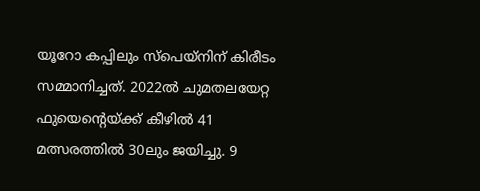യൂറോ കപ്പിലും സ്‌പെയ്‌നിന്‌ കിരീടം സമ്മാനിച്ചത്‌. 2022ൽ ചുമതലയേറ്റ ഫുയെന്റെയ്‌ക്ക്‌ കീഴിൽ 41 മത്സരത്തിൽ 30ലും ജയിച്ചു. 9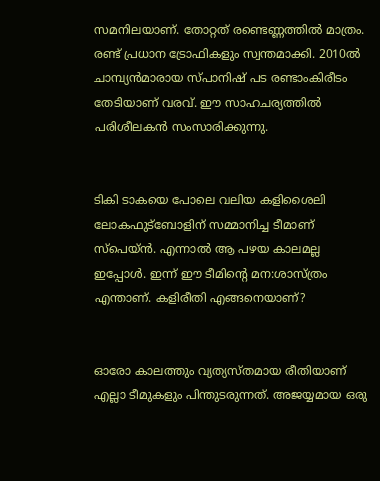സമനിലയാണ്‌. തോറ്റത്‌ രണ്ടെണ്ണത്തിൽ മാത്രം. രണ്ട്‌ പ്രധാന ട്രോഫികളും സ്വന്തമാക്കി. 2010ൽ ചാമ്പ്യൻമാരായ സ്‌പാനിഷ്‌ പട രണ്ടാംകിരീടം തേടിയാണ്‌ വരവ്‌. ഇ‍ൗ സാഹചര്യത്തിൽ പരിശീലകൻ സംസാരിക്കുന്നു.


ടികി ടാകയെ പോലെ വലിയ കളിശൈലി ലോകഫുട്‌ബോളിന്‌ സമ്മാനിച്ച ടീമാണ്‌ സ്‌പെയ്‌ൻ. എന്നാൽ ആ പഴയ കാലമല്ല ഇപ്പോൾ. ഇന്ന്‌ ഇ‍ൗ ടീമിന്റെ മന:ശാസ്‌ത്രം എന്താണ്‌. കളിരീതി എങ്ങനെയാണ്‌?


ഓരോ കാലത്തും വ്യത്യസ്‌തമായ രീതിയാണ്‌ എല്ലാ ടീമുകളും പിന്തുടരുന്നത്‌. അജയ്യമായ ഒരു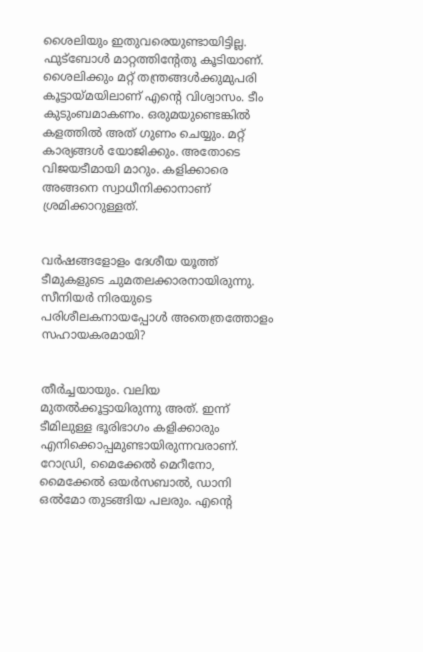ശൈലിയും ഇതുവരെയുണ്ടായിട്ടില്ല. ഫുട്‌ബോൾ മാറ്റത്തിന്റേതു കൂടിയാണ്‌. ശൈലിക്കും മറ്റ്‌ തന്ത്രങ്ങൾക്കുമുപരി കൂട്ടായ്‌മയിലാണ്‌ എന്റെ വിശ്വാസം. ടീം കുടുംബമാകണം. ഒരുമയുണ്ടെങ്കിൽ കളത്തിൽ അത്‌ ഗുണം ചെയ്യും. മറ്റ്‌ കാര്യങ്ങൾ യോജിക്കും. അതോടെ വിജയടീമായി മാറും. കളിക്കാരെ അങ്ങനെ സ്വാധീനിക്കാനാണ്‌ ശ്രമിക്കാറുള്ളത്.


വർഷങ്ങളോളം ദേശീയ യൂത്ത്‌ ടീമുകളുടെ ചുമതലക്കാരനായിരുന്നു. സീനിയർ നിരയുടെ പരിശീലകനായപ്പോൾ അതെത്രത്തോളം സഹായകരമായി?


തീർച്ചയായും. വലിയ മുതൽക്കൂട്ടായിരുന്നു അത്‌. ഇന്ന്‌ ടീമിലുള്ള ഭൂരിഭാഗം കളിക്കാരും എനിക്കൊപ്പമുണ്ടായിരുന്നവരാണ്‌. റോഡ്രി, മൈക്കേൽ മെറീനോ, മൈക്കേൽ ഒയർസബാൽ, ഡാനി ഒൽമോ തുടങ്ങിയ പലരും. എന്റെ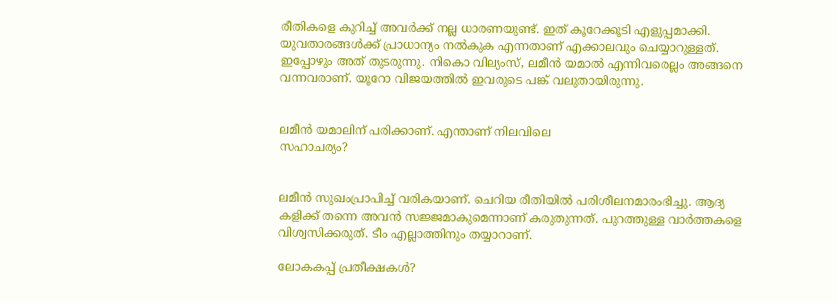രീതികളെ കുറിച്ച്‌ അവർക്ക്‌ നല്ല ധാരണയുണ്ട്‌. ഇത്‌ കൂറേക്കൂടി എളുപ്പമാക്കി. യുവതാരങ്ങൾക്ക്‌ പ്രാധാന്യം നൽകുക എന്നതാണ്‌ എക്കാലവും ചെയ്യാറുള്ളത്. ഇപ്പോഴും അത്‌ തുടരുന്നു. നികൊ വില്യംസ്‌, ലമീൻ യമാൽ എന്നിവരെല്ലം അങ്ങനെ വന്നവരാണ്‌. യൂറോ വിജയത്തിൽ ഇവരുടെ പങ്ക്‌ വലുതായിരുന്നു.


ലമീൻ യമാലിന്‌ പരിക്കാണ്‌. എന്താണ്‌ നിലവിലെ
സഹാചര്യം?


ലമീൻ സുഖംപ്രാപിച്ച്‌ വരികയാണ്‌. ചെറിയ രീതിയിൽ പരിശീലനമാരംഭിച്ചു. ആദ്യ കളിക്ക്‌ തന്നെ അവൻ സജ്ജമാകുമെന്നാണ്‌ കരുതുന്നത്‌. പുറത്തുള്ള വാർത്തകളെ വിശ്വസിക്കരുത്. ടീം എല്ലാത്തിനും തയ്യാറാണ്‌.

ലോകകപ്പ്‌ പ്രതീക്ഷകൾ?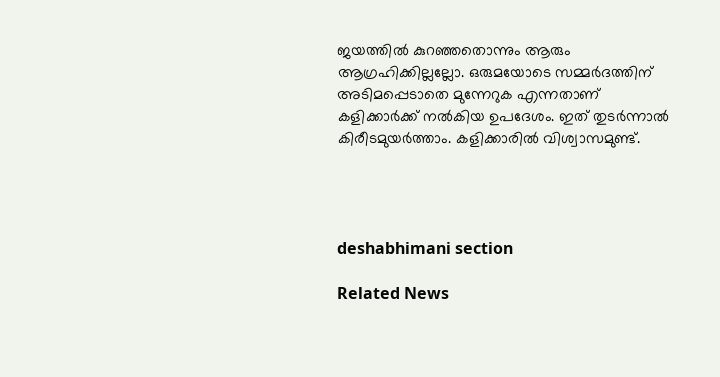ജയത്തിൽ കുറഞ്ഞതൊന്നും ആരും ആഗ്രഹിക്കില്ലല്ലോ. ഒരുമയോടെ സമ്മർദത്തിന്‌ അടിമപ്പെടാതെ മുന്നേറുക എന്നതാണ്‌ കളിക്കാർക്ക്‌ നൽകിയ ഉപദേശം. ഇത്‌ തുടർന്നാൽ കിരീടമുയർത്താം. കളിക്കാരിൽ വിശ്വാസമുണ്ട്‌.




deshabhimani section

Related News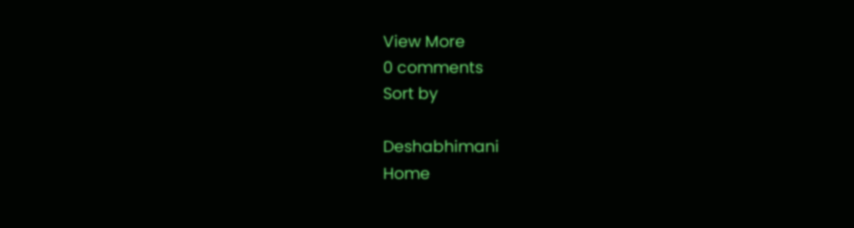View More
0 comments
Sort by

Deshabhimani
Home